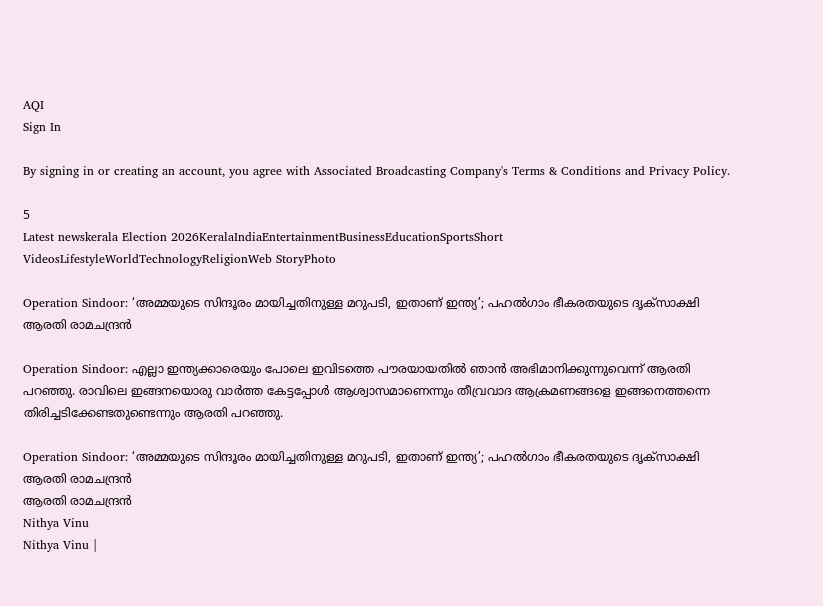AQI
Sign In

By signing in or creating an account, you agree with Associated Broadcasting Company's Terms & Conditions and Privacy Policy.

5
Latest newskerala Election 2026KeralaIndiaEntertainmentBusinessEducationSportsShort VideosLifestyleWorldTechnologyReligionWeb StoryPhoto

Operation Sindoor: ‘അമ്മയുടെ സിന്ദൂരം മായിച്ചതിനുള്ള മറുപടി, ഇതാണ് ഇന്ത്യ’; പഹൽഗാം ഭീകരതയുടെ ദൃക്സാക്ഷി ആരതി രാമചന്ദ്രൻ

Operation Sindoor: എല്ലാ ഇന്ത്യക്കാരെയും പോലെ ഇവിടത്തെ പൗരയായതിൽ ഞാൻ അഭിമാനിക്കുന്നുവെന്ന് ആരതി പറഞ്ഞു. രാവിലെ ഇങ്ങനയൊരു വാർത്ത കേട്ടപ്പോൾ ആശ്വാസമാണെന്നും തീവ്രവാദ ആക്രമണങ്ങളെ ഇങ്ങനെത്തന്നെ തിരിച്ചടിക്കേണ്ടതുണ്ടെന്നും ആരതി പറഞ്ഞു.

Operation Sindoor: ‘അമ്മയുടെ സിന്ദൂരം മായിച്ചതിനുള്ള മറുപടി, ഇതാണ് ഇന്ത്യ’; പഹൽഗാം ഭീകരതയുടെ ദൃക്സാക്ഷി ആരതി രാമചന്ദ്രൻ
ആരതി രാമചന്ദ്രൻ
Nithya Vinu
Nithya Vinu |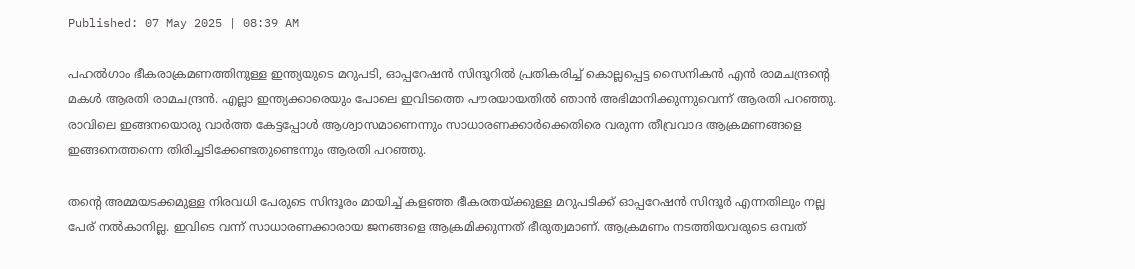Published: 07 May 2025 | 08:39 AM

പഹൽഗാം ഭീകരാക്രമണത്തിനുള്ള ഇന്ത്യയുടെ മറുപടി, ഓപ്പറേഷൻ സിന്ദൂറിൽ പ്രതികരിച്ച് കൊല്ലപ്പെട്ട സൈനികൻ എൻ രാമചന്ദ്രന്റെ മകൾ ആരതി രാമചന്ദ്രൻ. എല്ലാ ഇന്ത്യക്കാരെയും പോലെ ഇവിടത്തെ പൗരയായതിൽ ഞാൻ അഭിമാനിക്കുന്നുവെന്ന് ആരതി പറഞ്ഞു. രാവിലെ ഇങ്ങനയൊരു വാർത്ത കേട്ടപ്പോൾ ആശ്വാസമാണെന്നും സാധാരണക്കാർക്കെതിരെ വരുന്ന തീവ്രവാദ ആക്രമണങ്ങളെ ഇങ്ങനെത്തന്നെ തിരിച്ചടിക്കേണ്ടതുണ്ടെന്നും ആരതി പറഞ്ഞു.

തന്റെ അമ്മയടക്കമുള്ള നിരവധി പേരുടെ സിന്ദൂരം മായിച്ച് കളഞ്ഞ ഭീകരതയ്ക്കുള്ള മറുപടിക്ക് ഓപ്പറേഷൻ സിന്ദൂർ എന്നതിലും നല്ല പേര് നൽകാനില്ല. ഇവിടെ വന്ന് സാധാരണക്കാരായ ജനങ്ങളെ ആക്രമിക്കുന്നത് ഭീരുത്വമാണ്. ആക്രമണം നടത്തിയവരുടെ ഒമ്പത്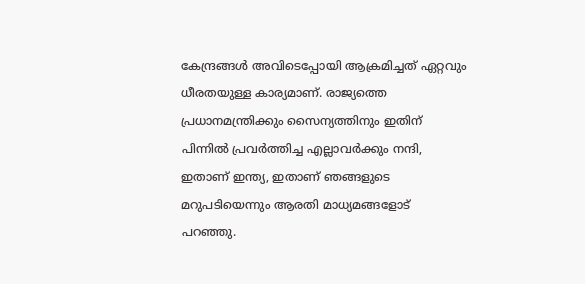കേന്ദ്രങ്ങൾ അവിടെപ്പോയി ആക്രമിച്ചത് ഏറ്റവും ധീരതയുള്ള കാര്യമാണ്. രാജ്യത്തെ പ്രധാനമന്ത്രിക്കും സൈന്യത്തിനും ഇതിന് പിന്നിൽ പ്രവർത്തിച്ച എല്ലാവർക്കും നന്ദി, ഇതാണ് ഇന്ത്യ, ഇതാണ് ഞങ്ങളുടെ മറുപടിയെന്നും ആരതി മാധ്യമങ്ങളോട് പറഞ്ഞു.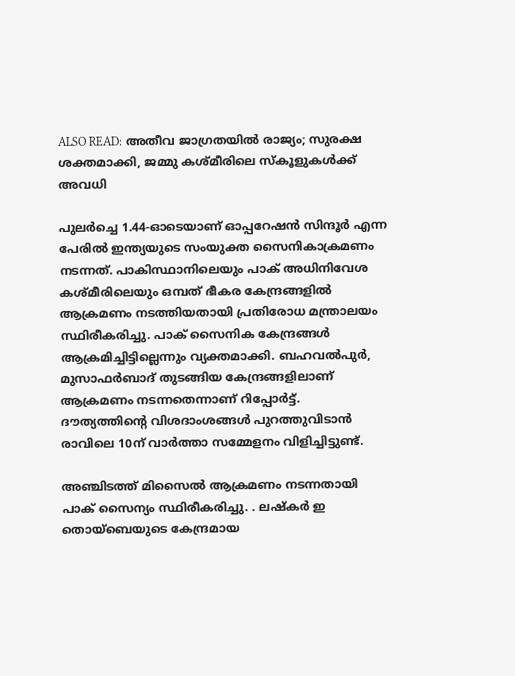ALSO READ: അതീവ ജാഗ്രതയിൽ രാജ്യം; സുരക്ഷ ശക്തമാക്കി, ജമ്മു കശ്മീരിലെ സ്കൂളുകള്‍ക്ക് അവധി

പുലര്‍ച്ചെ 1.44-ഓടെയാണ് ഓപ്പറേഷൻ സിന്ദൂർ എന്ന പേരിൽ ഇന്ത്യയുടെ സംയുക്ത സൈനികാക്രമണം നടന്നത്. പാകിസ്ഥാനിലെയും പാക് അധിനിവേശ കശ്മീരിലെയും ഒമ്പത് ഭീകര കേന്ദ്രങ്ങളില്‍ ആക്രമണം നടത്തിയതായി പ്രതിരോധ മന്ത്രാലയം സ്ഥിരീകരിച്ചു. പാക് സൈനിക കേന്ദ്രങ്ങള്‍ ആക്രമിച്ചിട്ടില്ലെന്നും വ്യക്തമാക്കി. ബഹവല്‍പുര്‍, മുസാഫര്‍ബാദ് തുടങ്ങിയ കേന്ദ്രങ്ങളിലാണ് ആക്രമണം നടന്നതെന്നാണ് റിപ്പോർട്ട്. ദൗത്യത്തിന്റെ വിശദാംശങ്ങള്‍ പുറത്തുവിടാന്‍ രാവിലെ 10ന് വാര്‍ത്താ സമ്മേളനം വിളിച്ചിട്ടുണ്ട്.

അഞ്ചിടത്ത് മിസൈല്‍ ആക്രമണം നടന്നതായി പാക് സൈന്യം സ്ഥിരീകരിച്ചു. . ലഷ്‌കര്‍ ഇ തൊയ്‌ബെയുടെ കേന്ദ്രമായ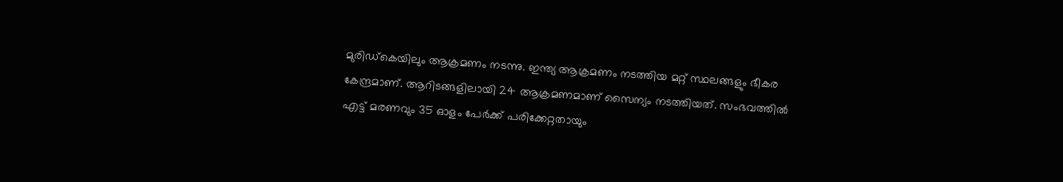മുരിഡ്‌കെയിലും ആക്രമണം നടന്നു. ഇന്ത്യ ആക്രമണം നടത്തിയ മറ്റ് സ്ഥലങ്ങളും ഭീകര കേന്ദ്രമാണ്. ആറിടങ്ങളിലായി 24 ആക്രമണമാണ് സൈന്യം നടത്തിയത്. സംഭവത്തിൽ എട്ട് മരണവും 35 ഓളം പേർക്ക് പരിക്കേറ്റതായും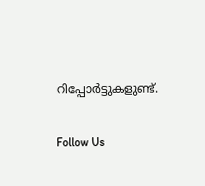റിപ്പോർട്ടുകളുണ്ട്.

Follow Us